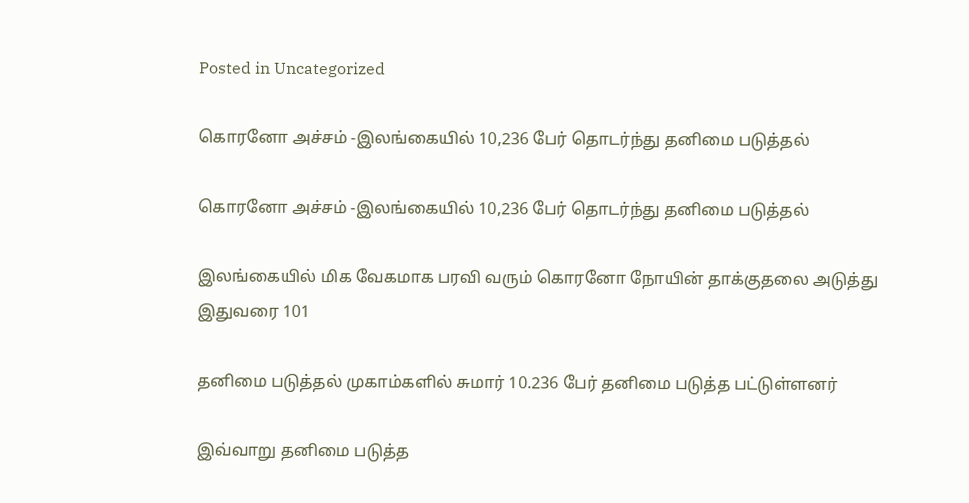Posted in Uncategorized

கொரனோ அச்சம் -இலங்கையில் 10,236 பேர் தொடர்ந்து தனிமை படுத்தல்

கொரனோ அச்சம் -இலங்கையில் 10,236 பேர் தொடர்ந்து தனிமை படுத்தல்

இலங்கையில் மிக வேகமாக பரவி வரும் கொரனோ நோயின் தாக்குதலை அடுத்து இதுவரை 101

தனிமை படுத்தல் முகாம்களில் சுமார் 10.236 பேர் தனிமை படுத்த பட்டுள்ளனர்

இவ்வாறு தனிமை படுத்த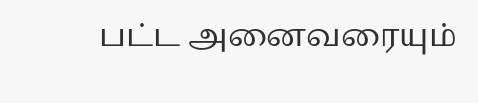பட்ட அனைவரையும்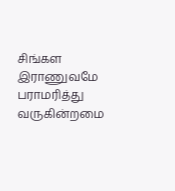சிங்கள இராணுவமே பராமரித்து வருகின்றமை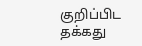குறிப்பிட தக்கது